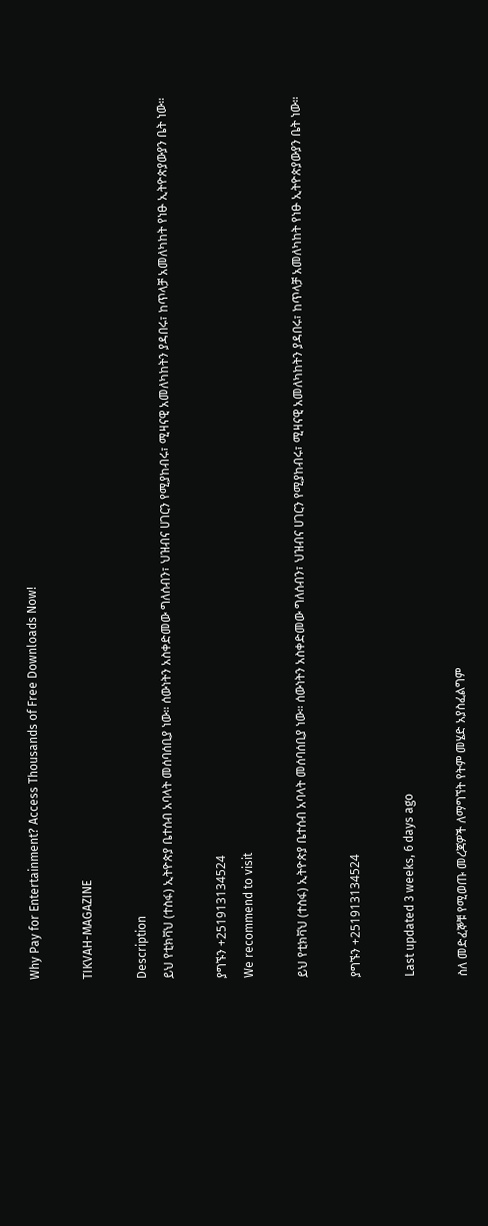Why Pay for Entertainment? Access Thousands of Free Downloads Now!

TIKVAH-MAGAZINE

Description
ይህ የቲክቫህ (ተስፋ) ኢትዮጵያ ቤተሰብ አባላት መሰባሰቢያ ነው። ሰውነትን አስቀድመው ግለሰብን፣ ህዝብና ሀገርን የሚያከብሩ፣ ሚዛናዊ አመለካከትን ያዳበሩ፣ ከጥላቻ አመለካከት የነፁ ኢትዮጵያውያን ቤት ነው።

ያግኙን +251913134524
We recommend to visit

ይህ የቲክቫህ (ተስፋ) ኢትዮጵያ ቤተሰብ አባላት መሰባሰቢያ ነው። ሰውነትን አስቀድመው ግለሰብን፣ ህዝብና ሀገርን የሚያከብሩ፣ ሚዛናዊ አመለካከትን ያዳበሩ፣ ከጥላቻ አመለካከት የነፁ ኢትዮጵያውያን ቤት ነው።

ያግኙን +251913134524

Last updated 3 weeks, 6 days ago

ስለ መድፈኞቹ የሚወጡ መረጃዎች ለማግኘት የትም መሄድ አያስፈልግም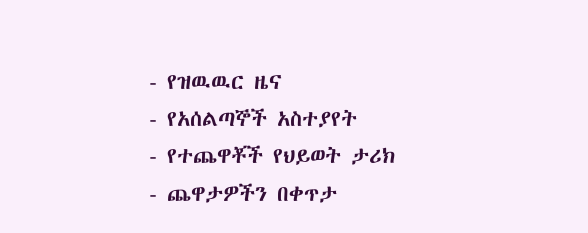- የዝዉዉር ዜና
- የአሰልጣኞች አስተያየት
- የተጨዋቾች የህይወት ታሪክ
- ጨዋታዎችን በቀጥታ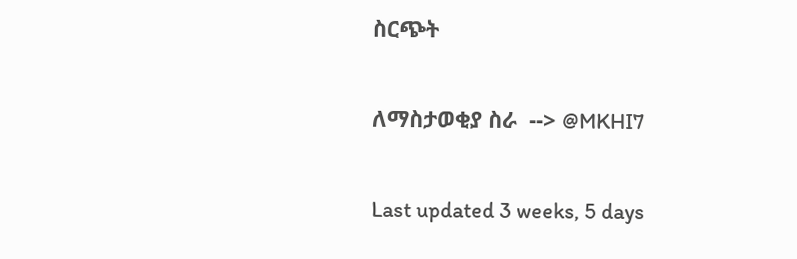ስርጭት

ለማስታወቂያ ስራ  --> @MKHI7

Last updated 3 weeks, 5 days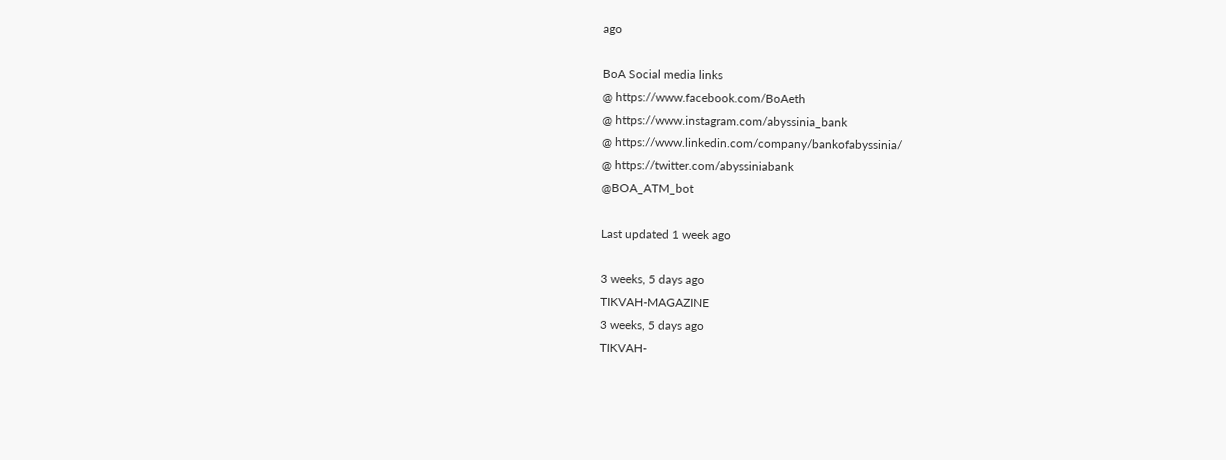ago

BoA Social media links
@ https://www.facebook.com/BoAeth
@ https://www.instagram.com/abyssinia_bank
@ https://www.linkedin.com/company/bankofabyssinia/
@ https://twitter.com/abyssiniabank
@BOA_ATM_bot

Last updated 1 week ago

3 weeks, 5 days ago
TIKVAH-MAGAZINE
3 weeks, 5 days ago
TIKVAH-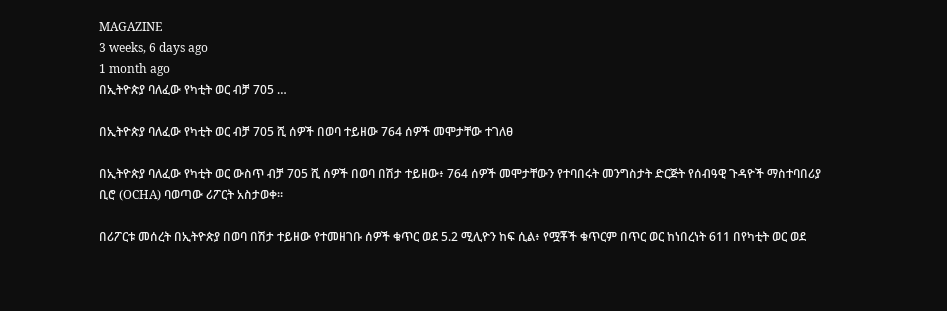MAGAZINE
3 weeks, 6 days ago
1 month ago
በኢትዮጵያ ባለፈው የካቲት ወር ብቻ 705 …

በኢትዮጵያ ባለፈው የካቲት ወር ብቻ 705 ሺ ሰዎች በወባ ተይዘው 764 ሰዎች መሞታቸው ተገለፀ

በኢትዮጵያ ባለፈው የካቲት ወር ውስጥ ብቻ 705 ሺ ሰዎች በወባ በሽታ ተይዘው፥ 764 ሰዎች መሞታቸውን የተባበሩት መንግስታት ድርጅት የሰብዓዊ ጉዳዮች ማስተባበሪያ ቢሮ (OCHA) ባወጣው ሪፖርት አስታወቀ።

በሪፖርቱ መሰረት በኢትዮጵያ በወባ በሽታ ተይዘው የተመዘገቡ ሰዎች ቁጥር ወደ 5.2 ሚሊዮን ከፍ ሲል፥ የሟቾች ቁጥርም በጥር ወር ከነበረነት 611 በየካቲት ወር ወደ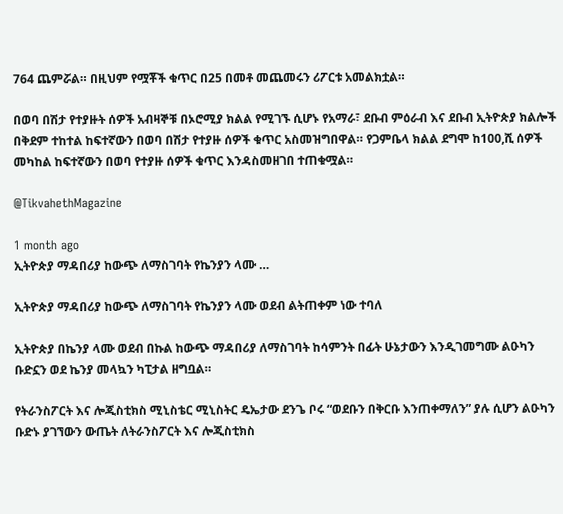764 ጨምሯል። በዚህም የሟቾች ቁጥር በ25 በመቶ መጨመሩን ሪፖርቱ አመልክቷል።

በወባ በሽታ የተያዙት ሰዎች አብዛኞቹ በኦሮሚያ ክልል የሚገኙ ሲሆኑ የአማራ፣ ደቡብ ምዕራብ እና ደቡብ ኢትዮጵያ ክልሎች በቅደም ተከተል ከፍተኛውን በወባ በሽታ የተያዙ ሰዎች ቁጥር አስመዝግበዋል። የጋምቤላ ክልል ደግሞ ከ100,ሺ ሰዎች መካከል ከፍተኛውን በወባ የተያዙ ሰዎች ቁጥር እንዳስመዘገበ ተጠቁሟል።

@TikvahethMagazine

1 month ago
ኢትዮጵያ ማዳበሪያ ከውጭ ለማስገባት የኬንያን ላሙ …

ኢትዮጵያ ማዳበሪያ ከውጭ ለማስገባት የኬንያን ላሙ ወደብ ልትጠቀም ነው ተባለ

ኢትዮጵያ በኬንያ ላሙ ወደብ በኩል ከውጭ ማዳበሪያ ለማስገባት ከሳምንት በፊት ሁኔታውን እንዲገመግሙ ልዑካን ቡድኗን ወደ ኬንያ መላኳን ካፒታል ዘግቧል።

የትራንስፖርት እና ሎጂስቲክስ ሚኒስቴር ሚኒስትር ዴኤታው ደንጌ ቦሩ “ወደቡን በቅርቡ እንጠቀማለን” ያሉ ሲሆን ልዑካን ቡድኑ ያገኘውን ውጤት ለትራንስፖርት እና ሎጂስቲክስ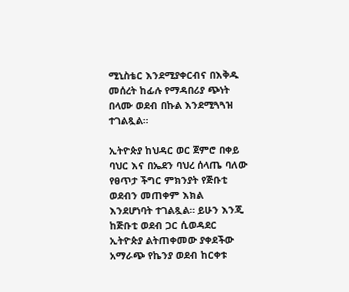ሚኒስቴር እንደሚያቀርብና በእቅዱ መሰረት ከፊሉ የማዳበሪያ ጭነት በላሙ ወደብ በኩል እንደሚጓጓዝ ተገልጿል።

ኢትዮጵያ ከህዳር ወር ጀምሮ በቀይ ባህር እና በኤደን ባህረ ሰላጤ ባለው የፀጥታ ችግር ምክንያት የጅቡቲ ወደብን መጠቀም እክል እንደሆነባት ተገልጿል። ይሁን እንጂ ከጅቡቲ ወደብ ጋር ሲወዳደር ኢትዮጵያ ልትጠቀመው ያቀደችው አማራጭ የኬንያ ወደብ ከርቀቱ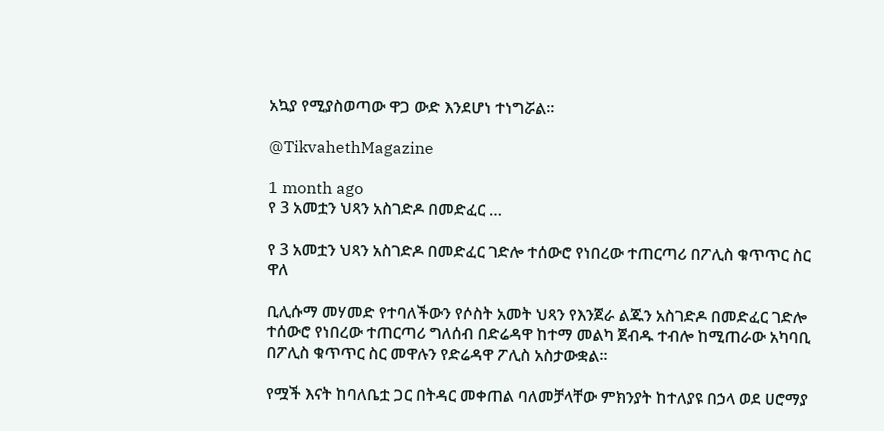አኳያ የሚያስወጣው ዋጋ ውድ እንደሆነ ተነግሯል።

@TikvahethMagazine

1 month ago
የ 3 አመቷን ህጻን አስገድዶ በመድፈር …

የ 3 አመቷን ህጻን አስገድዶ በመድፈር ገድሎ ተሰውሮ የነበረው ተጠርጣሪ በፖሊስ ቁጥጥር ስር ዋለ

ቢሊሱማ መሃመድ የተባለችውን የሶስት አመት ህጻን የእንጀራ ልጁን አስገድዶ በመድፈር ገድሎ ተሰውሮ የነበረው ተጠርጣሪ ግለሰብ በድሬዳዋ ከተማ መልካ ጀብዱ ተብሎ ከሚጠራው አካባቢ በፖሊስ ቁጥጥር ስር መዋሉን የድሬዳዋ ፖሊስ አስታውቋል፡፡

የሟች እናት ከባለቤቷ ጋር በትዳር መቀጠል ባለመቻላቸው ምክንያት ከተለያዩ በኃላ ወደ ሀሮማያ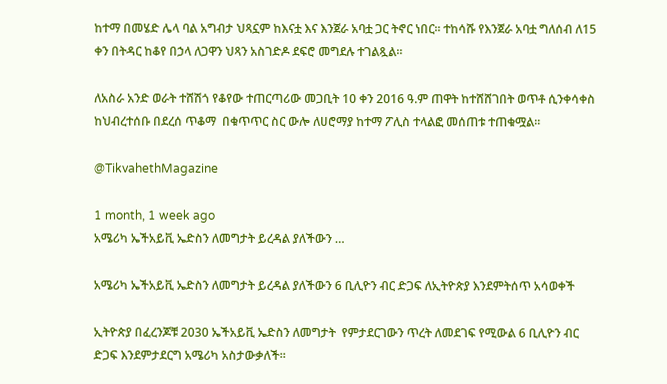ከተማ በመሄድ ሌላ ባል አግብታ ህጻኗም ከእናቷ እና እንጀራ አባቷ ጋር ትኖር ነበር፡፡ ተከሳሹ የእንጀራ አባቷ ግለሰብ ለ15 ቀን በትዳር ከቆየ በኃላ ለጋዋን ህጻን አስገድዶ ደፍሮ መግደሉ ተገልጿል።

ለአስራ አንድ ወራት ተሸሽጎ የቆየው ተጠርጣሪው መጋቢት 10 ቀን 2016 ዓ.ም ጠዋት ከተሸሸገበት ወጥቶ ሲንቀሳቀስ ከህብረተሰቡ በደረሰ ጥቆማ  በቁጥጥር ስር ውሎ ለሀሮማያ ከተማ ፖሊስ ተላልፎ መሰጠቱ ተጠቁሟል።

@TikvahethMagazine

1 month, 1 week ago
አሜሪካ ኤችአይቪ ኤድስን ለመግታት ይረዳል ያለችውን …

አሜሪካ ኤችአይቪ ኤድስን ለመግታት ይረዳል ያለችውን 6 ቢሊዮን ብር ድጋፍ ለኢትዮጵያ እንደምትሰጥ አሳወቀች

ኢትዮጵያ በፈረንጆቹ 2030 ኤችአይቪ ኤድስን ለመግታት  የምታደርገውን ጥረት ለመደገፍ የሚውል 6 ቢሊዮን ብር ድጋፍ እንደምታደርግ አሜሪካ አስታውቃለች።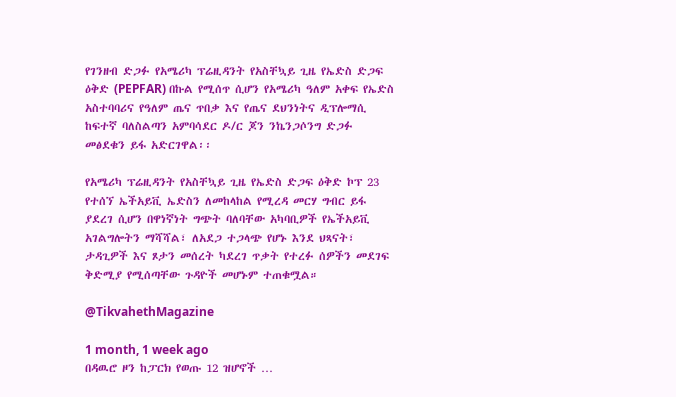የገንዘብ ድጋፉ የአሜሪካ ፕሬዚዳንት የአስቸኳይ ጊዜ የኤድስ ድጋፍ ዕቅድ (PEPFAR) በኩል የሚሰጥ ሲሆን የአሜሪካ ዓለም አቀፍ የኤድስ አስተባባሪና የዓለም ጤና ጥበቃ እና የጤና ደህንነትና ዲፕሎማሲ ከፍተኛ ባለስልጣን አምባሳደር ዶ/ር ጆን ንኬንጋሶንግ ድጋፉ መፅደቁን ይፋ አድርገዋል፡፡

የአሜሪካ ፕሬዚዳንት የአስቸኳይ ጊዜ የኤድስ ድጋፍ ዕቅድ ኮፕ 23 የተሰኘ ኤችአይቪ ኤድስን ለመከላከል የሚረዳ መርሃ ግብር ይፋ ያደረገ ሲሆን በዋነኛነት ግጭት ባለባቸው አካባቢዎች የኤችአይቪ አገልግሎትን ማሻሻል፣ ለአደጋ ተጋላጭ የሆኑ እንደ ህጻናት፣ ታዳጊዎች እና ጾታን መሰረት ካደረገ ጥቃት የተረፉ ሰዎችን መደገፍ  ቅድሚያ የሚሰጣቸው ጉዳዮች መሆኑም ተጠቁሟል።

@TikvahethMagazine

1 month, 1 week ago
በዳዉሮ ዞን ከፓርክ የወጡ 12 ዝሆኖች …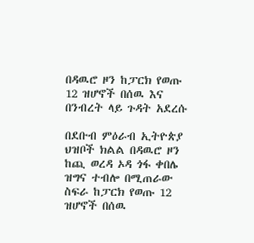በዳዉሮ ዞን ከፓርክ የወጡ 12 ዝሆኖች በሰዉ እና በንብረት ላይ ጉዳት አደረሱ

በደቡብ ምዕራብ ኢትዮጵያ ህዝቦች ክልል በዳዉሮ ዞን ከጪ ወረዳ ኦዳ ጎፋ ቀበሌ ዝግና ተብሎ በሚጠራው ስፍራ ከፓርክ የወጡ 12 ዝሆኖች በሰዉ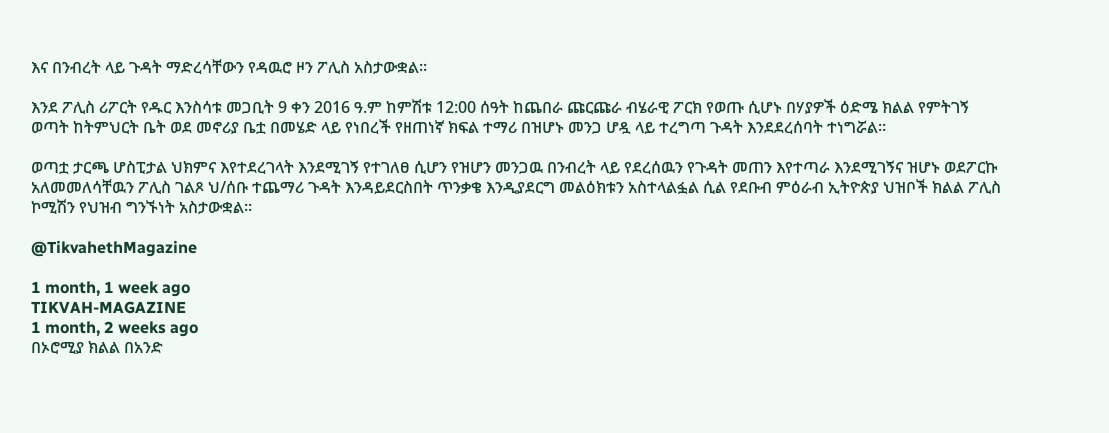እና በንብረት ላይ ጉዳት ማድረሳቸውን የዳዉሮ ዞን ፖሊስ አስታውቋል።

እንደ ፖሊስ ሪፖርት የዱር እንስሳቱ መጋቢት 9 ቀን 2016 ዓ.ም ከምሽቱ 12:00 ሰዓት ከጨበራ ጩርጩራ ብሄራዊ ፖርክ የወጡ ሲሆኑ በሃያዎች ዕድሜ ክልል የምትገኝ ወጣት ከትምህርት ቤት ወደ መኖሪያ ቤቷ በመሄድ ላይ የነበረች የዘጠነኛ ክፍል ተማሪ በዝሆኑ መንጋ ሆዷ ላይ ተረግጣ ጉዳት እንደደረሰባት ተነግሯል።

ወጣቷ ታርጫ ሆስፒታል ህክምና እየተደረገላት እንደሚገኝ የተገለፀ ሲሆን የዝሆን መንጋዉ በንብረት ላይ የደረሰዉን የጉዳት መጠን እየተጣራ እንደሚገኝና ዝሆኑ ወደፖርኩ አለመመለሳቸዉን ፖሊስ ገልጾ ህ/ሰቡ ተጨማሪ ጉዳት እንዳይደርስበት ጥንቃቄ እንዲያደርግ መልዕክቱን አስተላልፏል ሲል የደቡብ ምዕራብ ኢትዮጵያ ህዝቦች ክልል ፖሊስ ኮሚሽን የህዝብ ግንኙነት አስታውቋል።

@TikvahethMagazine

1 month, 1 week ago
TIKVAH-MAGAZINE
1 month, 2 weeks ago
በኦሮሚያ ክልል በአንድ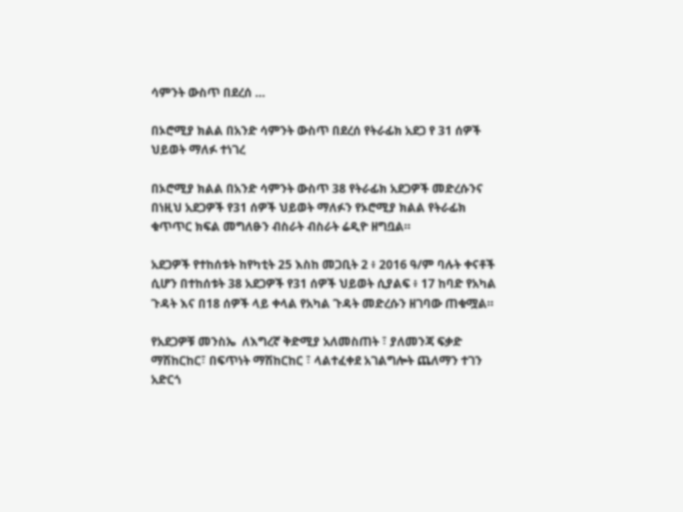ሳምንት ውስጥ በደረሰ …

በኦሮሚያ ክልል በአንድ ሳምንት ውስጥ በደረሰ የትራፊክ አደጋ የ 31 ሰዎች ህይወት ማለፉ ተነገረ

በኦሮሚያ ክልል በአንድ ሳምንት ውስጥ 38 የትራፊክ አደጋዎች መድረሱንና በነዚህ አደጋዎች የ31 ሰዎች ህይወት ማለፉን የኦሮሚያ ክልል የትራፊክ ቁጥጥር ክፍል መግለፁን ብስራት ብስራት ሬዲዮ ዘግቧል።

አደጋዎች የተከሰቱት ከየካቲት 25 እስከ መጋቢት 2 ፥ 2016 ዓ/ም ባሉት ቀናቶች ሲሆን በተከሰቱት 38 አደጋዎች የ31 ሰዎች ህይወት ሲያልፍ ፥ 17 ከባድ የአካል ጉዳት እና በ18 ሰዎች ላይ ቀላል የአካል ጉዳት መድረሱን ዘገባው ጠቁሟል።

የአደጋዎቹ መንስኤ  ለእግረኛ ቅድሚያ አለመስጠት ፣ ያለመንጃ ፍቃድ ማሽከርከር፣ በፍጥነት ማሽከርከር ፣ ላልተፈቀደ አገልግሎት ጨለማን ተገን አድርጎ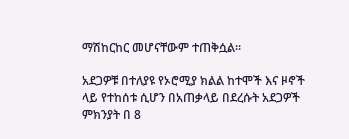ማሽከርከር መሆናቸውም ተጠቅሷል።

አደጋዎቹ በተለያዩ የኦሮሚያ ክልል ከተሞች እና ዞኖች ላይ የተከሰቱ ሲሆን በአጠቃላይ በደረሱት አደጋዎች ምክንያት በ 8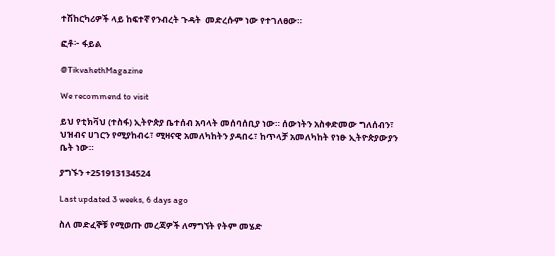ተሽከርካሪዎች ላይ ከፍተኛ የንብረት ጉዳት  መድረሱም ነው የተገለፀው።

ፎቶ፦ ፋይል

@TikvahethMagazine

We recommend to visit

ይህ የቲክቫህ (ተስፋ) ኢትዮጵያ ቤተሰብ አባላት መሰባሰቢያ ነው። ሰውነትን አስቀድመው ግለሰብን፣ ህዝብና ሀገርን የሚያከብሩ፣ ሚዛናዊ አመለካከትን ያዳበሩ፣ ከጥላቻ አመለካከት የነፁ ኢትዮጵያውያን ቤት ነው።

ያግኙን +251913134524

Last updated 3 weeks, 6 days ago

ስለ መድፈኞቹ የሚወጡ መረጃዎች ለማግኘት የትም መሄድ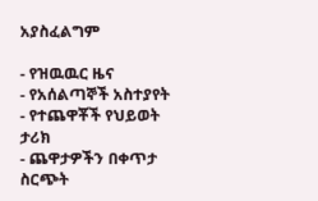አያስፈልግም

- የዝዉዉር ዜና
- የአሰልጣኞች አስተያየት
- የተጨዋቾች የህይወት ታሪክ
- ጨዋታዎችን በቀጥታ ስርጭት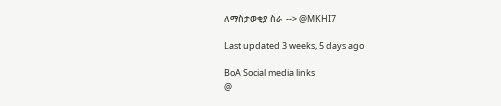ለማስታወቂያ ስራ  --> @MKHI7

Last updated 3 weeks, 5 days ago

BoA Social media links
@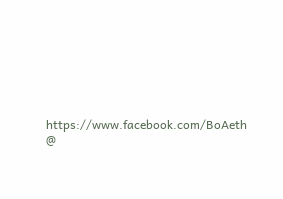https://www.facebook.com/BoAeth
@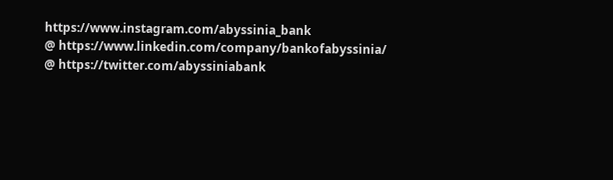https://www.instagram.com/abyssinia_bank
@ https://www.linkedin.com/company/bankofabyssinia/
@ https://twitter.com/abyssiniabank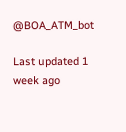@BOA_ATM_bot

Last updated 1 week ago